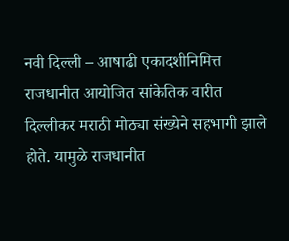नवी दिल्ली – आषाढी एकादशीनिमित्त राजधानीत आयोजित सांकेतिक वारीत दिल्लीकर मराठी मोठ्या संख्येने सहभागी झाले होते. यामुळे राजधानीत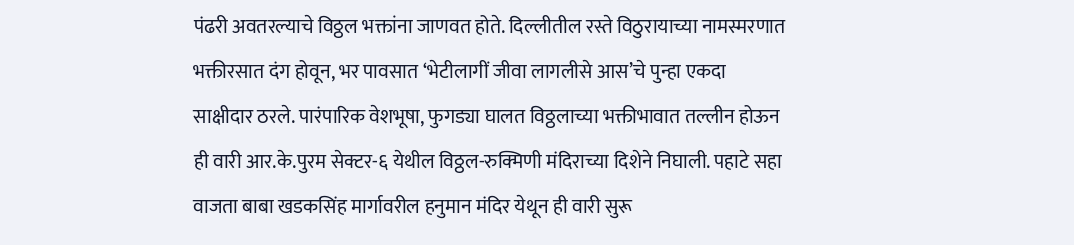पंढरी अवतरल्याचे विठ्ठल भक्तांना जाणवत होते. दिल्लीतील रस्ते विठुरायाच्या नामस्मरणात भक्तीरसात दंग होवून, भर पावसात ‘भेटीलागीं जीवा लागलीसे आस’चे पुन्हा एकदा साक्षीदार ठरले. पारंपारिक वेशभूषा, फुगड्या घालत विठ्ठलाच्या भक्तीभावात तल्लीन होऊन ही वारी आर.के.पुरम सेक्टर-६ येथील विठ्ठल-रुक्मिणी मंदिराच्या दिशेने निघाली. पहाटे सहा वाजता बाबा खडकसिंह मार्गावरील हनुमान मंदिर येथून ही वारी सुरू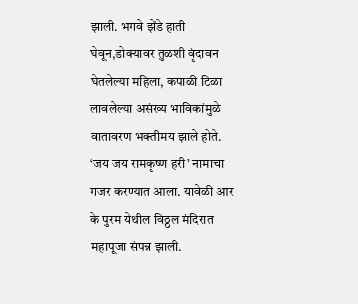झाली. भगवे झेंडे हाती घेवून,डोक्यावर तुळशी वृंदावन घेतलेल्या महिला, कपाळी टिळा लावलेल्या असंख्य भाविकांमुळे वातावरण भक्तीमय झाले होते. ‘जय जय रामकृष्ण हरी’ नामाचा गजर करण्यात आला. यावेळी आर के पुरम येथील विठ्ठल मंदिरात महापूजा संपन्न झाली.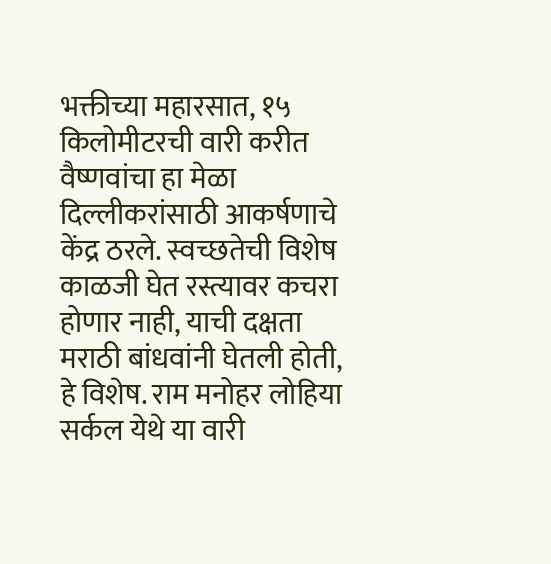भक्तीच्या महारसात, १५ किलोमीटरची वारी करीत वैष्णवांचा हा मेळा दिल्लीकरांसाठी आकर्षणाचे केंद्र ठरले. स्वच्छतेची विशेष काळजी घेत रस्त्यावर कचरा होणार नाही, याची दक्षता मराठी बांधवांनी घेतली होती, हे विशेष. राम मनोहर लोहिया सर्कल येथे या वारी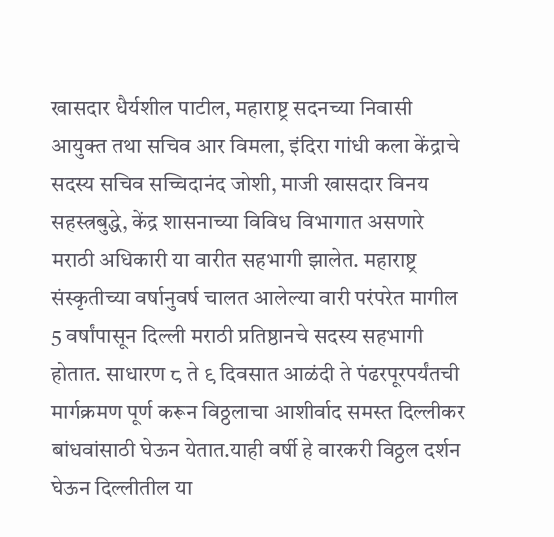खासदार धैर्यशील पाटील, महाराष्ट्र सदनच्या निवासी आयुक्त तथा सचिव आर विमला, इंदिरा गांधी कला केंद्राचे सदस्य सचिव सच्चिदानंद जोशी, माजी खासदार विनय सहस्त्रबुद्धे, केंद्र शासनाच्या विविध विभागात असणारे मराठी अधिकारी या वारीत सहभागी झालेत. महाराष्ट्र संस्कृतीच्या वर्षानुवर्ष चालत आलेल्या वारी परंपरेत मागील 5 वर्षांपासून दिल्ली मराठी प्रतिष्ठानचे सदस्य सहभागी होतात. साधारण ८ ते ९ दिवसात आळंदी ते पंढरपूरपर्यंतची मार्गक्रमण पूर्ण करून विठ्ठलाचा आशीर्वाद समस्त दिल्लीकर बांधवांसाठी घेऊन येतात.याही वर्षी हे वारकरी विठ्ठल दर्शन घेऊन दिल्लीतील या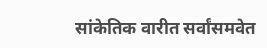सांकेतिक वारीत सर्वांसमवेत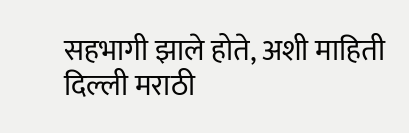सहभागी झाले होते, अशी माहिती दिल्ली मराठी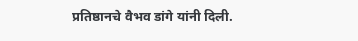प्रतिष्ठानचे वैभव डांगे यांनी दिली.